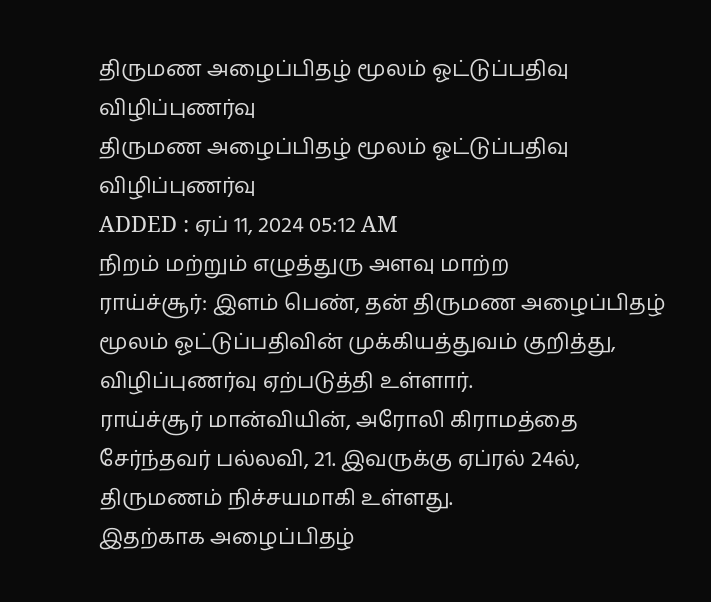திருமண அழைப்பிதழ் மூலம் ஓட்டுப்பதிவு விழிப்புணர்வு
திருமண அழைப்பிதழ் மூலம் ஓட்டுப்பதிவு விழிப்புணர்வு
ADDED : ஏப் 11, 2024 05:12 AM
நிறம் மற்றும் எழுத்துரு அளவு மாற்ற
ராய்ச்சூர்: இளம் பெண், தன் திருமண அழைப்பிதழ் மூலம் ஓட்டுப்பதிவின் முக்கியத்துவம் குறித்து, விழிப்புணர்வு ஏற்படுத்தி உள்ளார்.
ராய்ச்சூர் மான்வியின், அரோலி கிராமத்தை சேர்ந்தவர் பல்லவி, 21. இவருக்கு ஏப்ரல் 24ல், திருமணம் நிச்சயமாகி உள்ளது.
இதற்காக அழைப்பிதழ்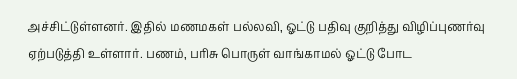அச்சிட்டுள்ளனர். இதில் மணமகள் பல்லவி, ஓட்டு பதிவு குறித்து விழிப்புணர்வு ஏற்படுத்தி உள்ளார். பணம், பரிசு பொருள் வாங்காமல் ஓட்டு போட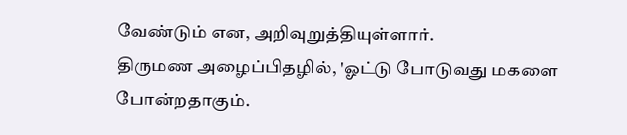வேண்டும் என, அறிவுறுத்தியுள்ளார்.
திருமண அழைப்பிதழில், 'ஓட்டு போடுவது மகளை போன்றதாகும்.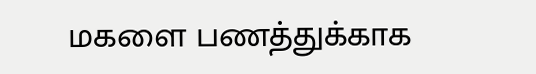மகளை பணத்துக்காக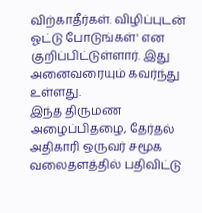விற்காதீர்கள். விழிப்புடன் ஓட்டு போடுங்கள்' என குறிப்பிட்டுள்ளார். இது அனைவரையும் கவர்ந்து உள்ளது.
இந்த திருமண அழைப்பிதழை, தேர்தல் அதிகாரி ஒருவர் சமூக வலைதளத்தில் பதிவிட்டு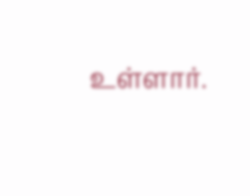உள்ளார்.